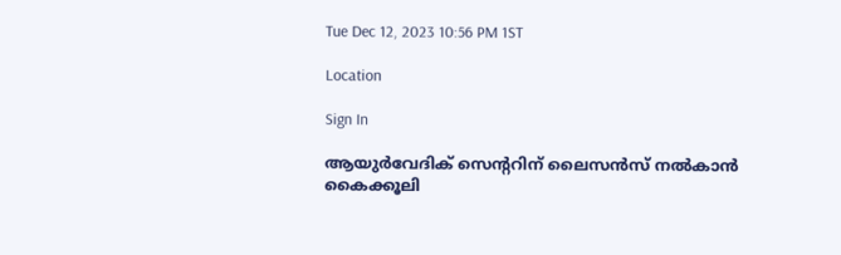Tue Dec 12, 2023 10:56 PM 1ST

Location

Sign In

ആയുർവേദിക് സെന്ററിന് ലൈസൻസ് നൽകാൻ കൈക്കൂലി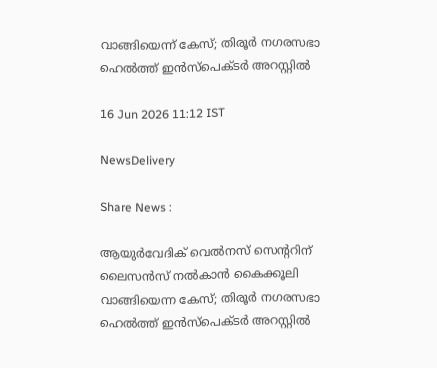വാങ്ങിയെന്ന് കേസ്; തിരൂർ നഗരസഭാ ഹെൽത്ത് ഇൻസ്പെക്ടർ അറസ്റ്റിൽ

16 Jun 2026 11:12 IST

NewsDelivery

Share News :

ആയുർവേദിക് വെൽനസ് സെന്ററിന് ലൈസൻസ് നൽകാൻ കൈക്കൂലി വാങ്ങിയെന്ന കേസ്; തിരൂർ നഗരസഭാ ഹെൽത്ത് ഇൻസ്പെക്ടർ അറസ്റ്റിൽ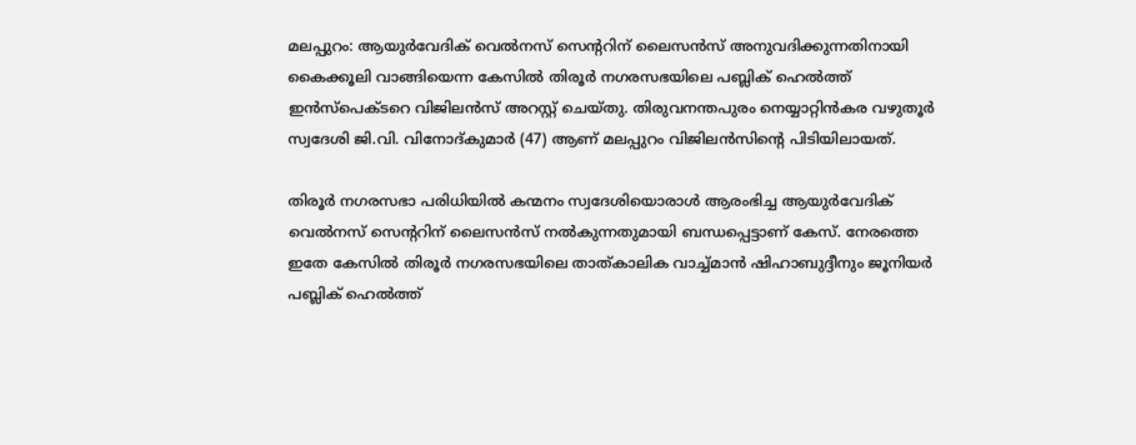മലപ്പുറം: ആയുർവേദിക് വെൽനസ് സെന്ററിന് ലൈസൻസ് അനുവദിക്കുന്നതിനായി കൈക്കൂലി വാങ്ങിയെന്ന കേസിൽ തിരൂർ നഗരസഭയിലെ പബ്ലിക് ഹെൽത്ത് ഇൻസ്പെക്ടറെ വിജിലൻസ് അറസ്റ്റ് ചെയ്തു. തിരുവനന്തപുരം നെയ്യാറ്റിൻകര വഴുതൂർ സ്വദേശി ജി.വി. വിനോദ്കുമാർ (47) ആണ് മലപ്പുറം വിജിലൻസിന്റെ പിടിയിലായത്.

തിരൂർ നഗരസഭാ പരിധിയിൽ കന്മനം സ്വദേശിയൊരാൾ ആരംഭിച്ച ആയുർവേദിക് വെൽനസ് സെന്ററിന് ലൈസൻസ് നൽകുന്നതുമായി ബന്ധപ്പെട്ടാണ് കേസ്. നേരത്തെ ഇതേ കേസിൽ തിരൂർ നഗരസഭയിലെ താത്കാലിക വാച്ച്മാൻ ഷിഹാബുദ്ദീനും ജൂനിയർ പബ്ലിക് ഹെൽത്ത്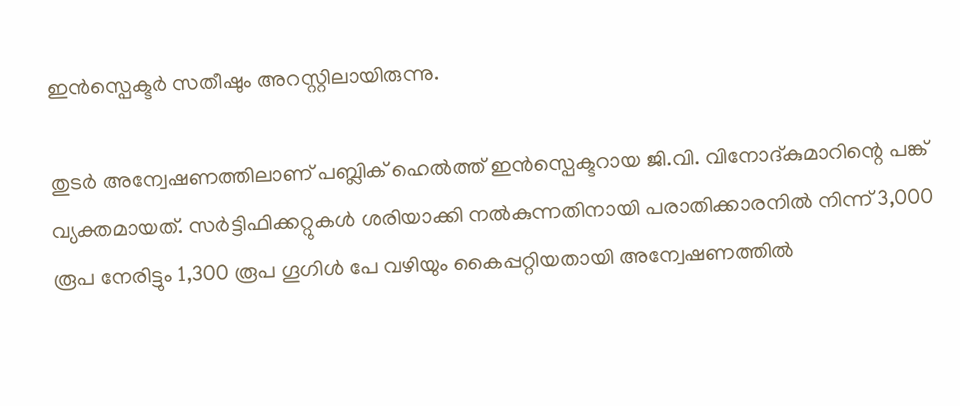ഇൻസ്പെക്ടർ സതീഷും അറസ്റ്റിലായിരുന്നു.

തുടർ അന്വേഷണത്തിലാണ് പബ്ലിക് ഹെൽത്ത് ഇൻസ്പെക്ടറായ ജി.വി. വിനോദ്കുമാറിന്റെ പങ്ക് വ്യക്തമായത്. സർട്ടിഫിക്കറ്റുകൾ ശരിയാക്കി നൽകുന്നതിനായി പരാതിക്കാരനിൽ നിന്ന് 3,000 രൂപ നേരിട്ടും 1,300 രൂപ ഗൂഗിൾ പേ വഴിയും കൈപ്പറ്റിയതായി അന്വേഷണത്തിൽ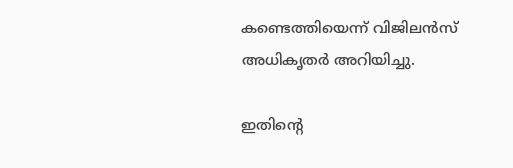കണ്ടെത്തിയെന്ന് വിജിലൻസ് അധികൃതർ അറിയിച്ചു.

ഇതിന്റെ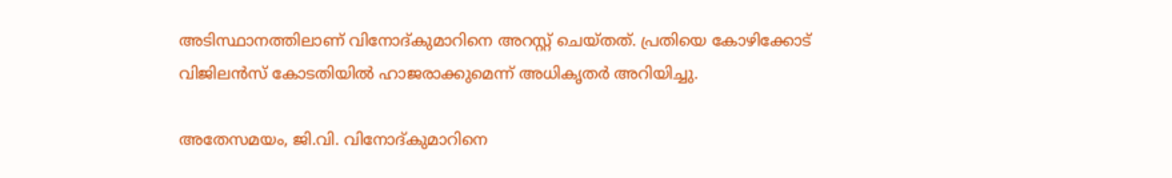അടിസ്ഥാനത്തിലാണ് വിനോദ്കുമാറിനെ അറസ്റ്റ് ചെയ്തത്. പ്രതിയെ കോഴിക്കോട് വിജിലൻസ് കോടതിയിൽ ഹാജരാക്കുമെന്ന് അധികൃതർ അറിയിച്ചു.

അതേസമയം, ജി.വി. വിനോദ്കുമാറിനെ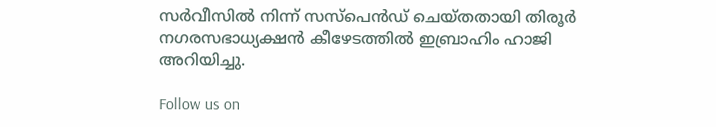സർവീസിൽ നിന്ന് സസ്പെൻഡ് ചെയ്തതായി തിരൂർ നഗരസഭാധ്യക്ഷൻ കീഴേടത്തിൽ ഇബ്രാഹിം ഹാജി അറിയിച്ചു.

Follow us on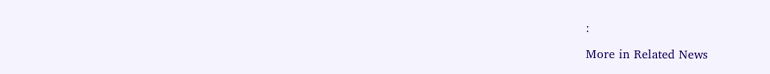:

More in Related News